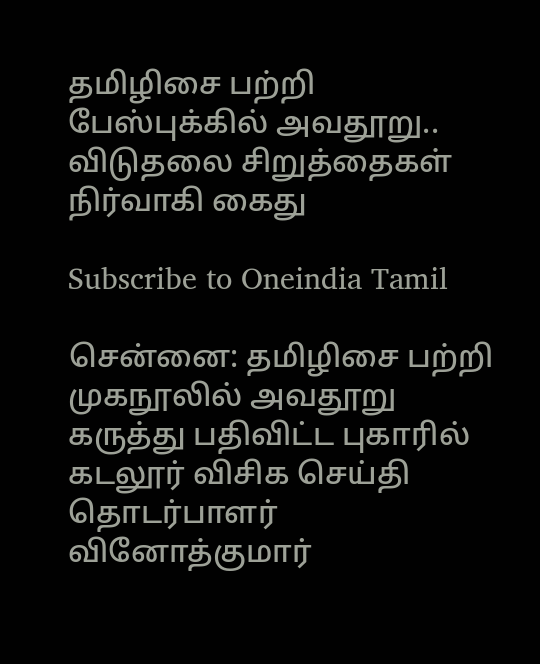தமிழிசை பற்றி பேஸ்புக்கில் அவதூறு.. விடுதலை சிறுத்தைகள் நிர்வாகி கைது

Subscribe to Oneindia Tamil

சென்னை: தமிழிசை பற்றி முகநூலில் அவதூறு கருத்து பதிவிட்ட புகாரில் கடலூர் விசிக செய்தி தொடர்பாளர் வினோத்குமார்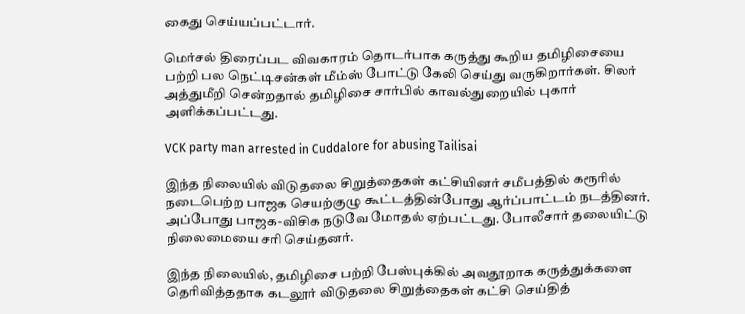கைது செய்யப்பட்டார்.

மெர்சல் திரைப்பட விவகாரம் தொடர்பாக கருத்து கூறிய தமிழிசையை பற்றி பல நெட்டிசன்கள் மீம்ஸ் போட்டு கேலி செய்து வருகிறார்கள். சிலர் அத்துமீறி சென்றதால் தமிழிசை சார்பில் காவல்துறையில் புகார் அளிக்கப்பட்டது.

VCK party man arrested in Cuddalore for abusing Tailisai

இந்த நிலையில் விடுதலை சிறுத்தைகள் கட்சியினர் சமீபத்தில் கரூரில் நடைபெற்ற பாஜக செயற்குழு கூட்டத்தின்போது ஆர்ப்பாட்டம் நடத்தினர். அப்போது பாஜக-விசிக நடுவே மோதல் ஏற்பட்டது. போலீசார் தலையிட்டு நிலைமையை சரி செய்தனர்.

இந்த நிலையில், தமிழிசை பற்றி பேஸ்புக்கில் அவதூறாக கருத்துக்களை தெரிவித்ததாக கடலூர் விடுதலை சிறுத்தைகள் கட்சி செய்தித்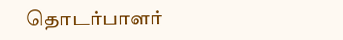தொடர்பாளர்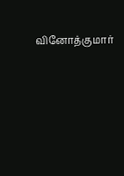வினோத்குமார்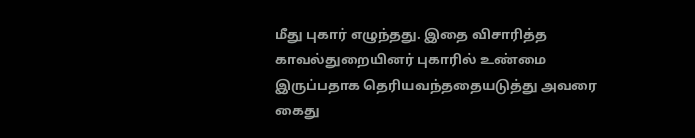மீது புகார் எழுந்தது. இதை விசாரித்த காவல்துறையினர் புகாரில் உண்மை இருப்பதாக தெரியவந்ததையடுத்து அவரை கைது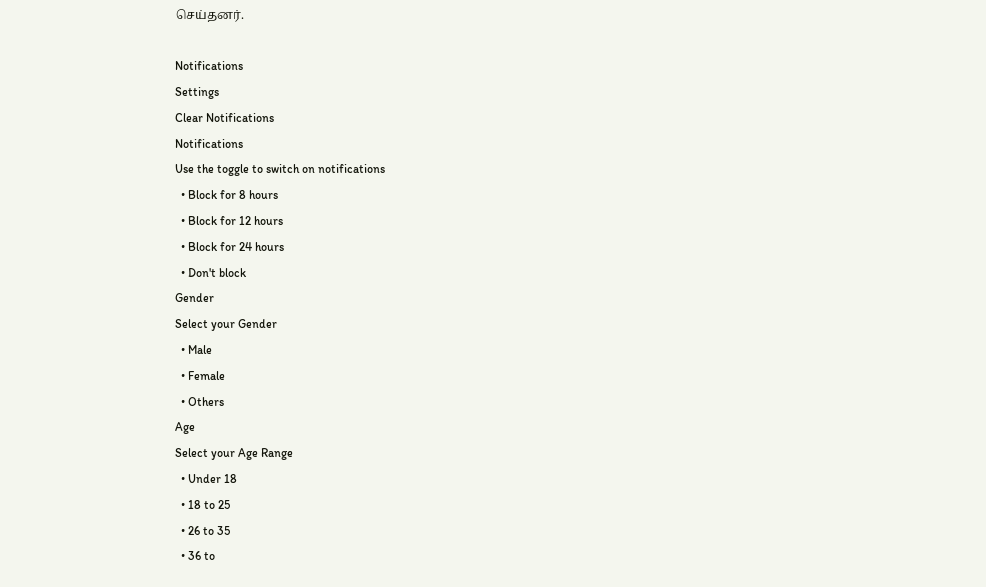செய்தனர்.

Notifications
Settings
Clear Notifications
Notifications
Use the toggle to switch on notifications
  • Block for 8 hours
  • Block for 12 hours
  • Block for 24 hours
  • Don't block
Gender
Select your Gender
  • Male
  • Female
  • Others
Age
Select your Age Range
  • Under 18
  • 18 to 25
  • 26 to 35
  • 36 to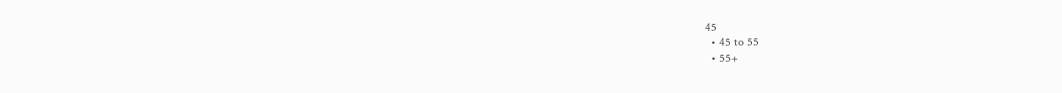45
  • 45 to 55
  • 55+